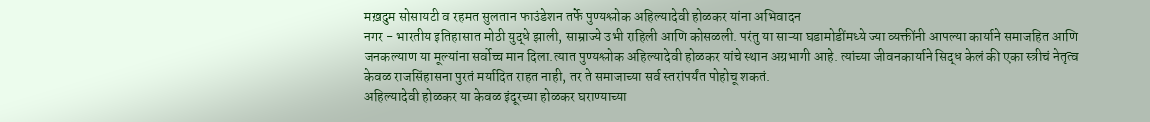मख़दुम सोसायटी व रहमत सुलतान फाउंडेशन तर्फे पुण्यश्लोक अहिल्यादेवी होळकर यांना अभिवादन
नगर - भारतीय इतिहासात मोठी युद्धे झाली, साम्राज्ये उभी राहिली आणि कोसळली. परंतु या साऱ्या घडामोडींमध्ये ज्या व्यक्तींनी आपल्या कार्याने समाजहित आणि जनकल्याण या मूल्यांना सर्वोच्च मान दिला.त्यात पुण्यश्लोक अहिल्यादेवी होळकर यांचे स्थान अग्रभागी आहे. त्यांच्या जीवनकार्याने सिद्ध केलं की एका स्त्रीचं नेतृत्व केवळ राजसिंहासना पुरतं मर्यादित राहत नाही, तर ते समाजाच्या सर्व स्तरांपर्यंत पोहोचू शकतं.
अहिल्यादेवी होळकर या केवळ इंदूरच्या होळकर घराण्याच्या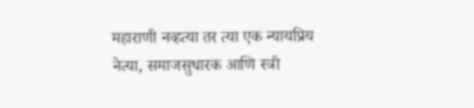महाराणी नव्हत्या तर त्या एक न्यायप्रिय नेत्या, समाजसुधारक आणि स्त्री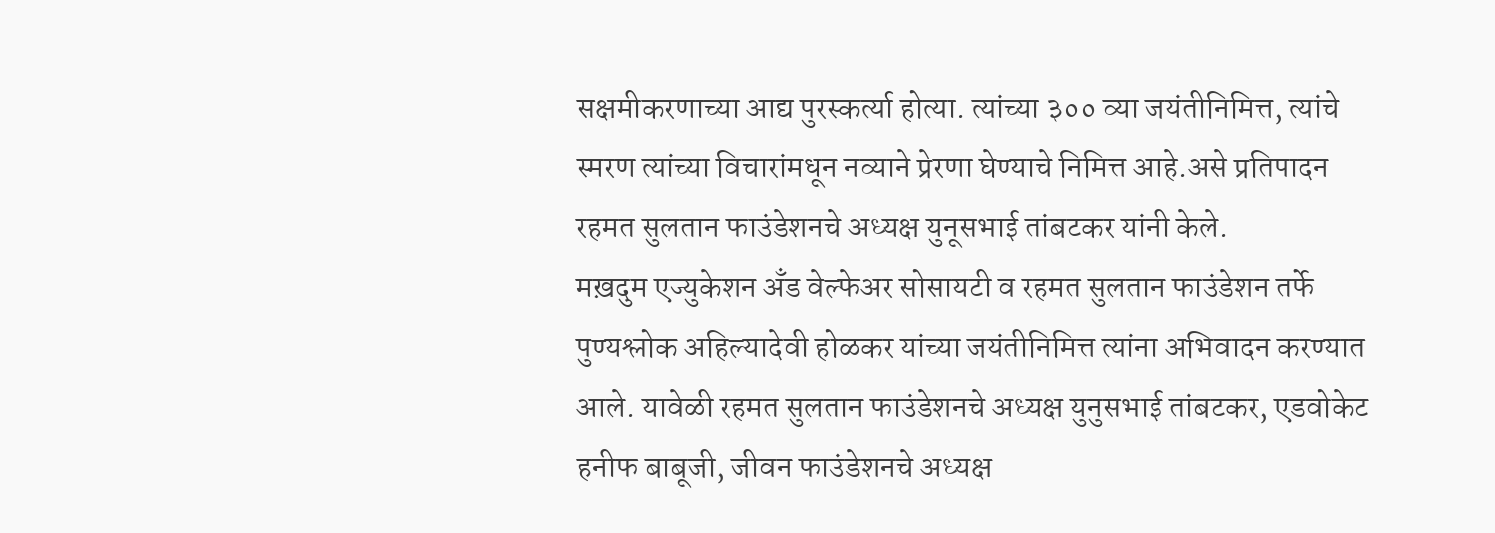सक्षमीकरणाच्या आद्य पुरस्कर्त्या होत्या. त्यांच्या ३०० व्या जयंतीनिमित्त, त्यांचे स्मरण त्यांच्या विचारांमधून नव्याने प्रेरणा घेण्याचे निमित्त आहे.असे प्रतिपादन रहमत सुलतान फाउंडेशनचे अध्यक्ष युनूसभाई तांबटकर यांनी केले.
मख़दुम एज्युकेशन अँड वेल्फेअर सोसायटी व रहमत सुलतान फाउंडेशन तर्फे पुण्यश्लोक अहिल्यादेवी होळकर यांच्या जयंतीनिमित्त त्यांना अभिवादन करण्यात आले. यावेळी रहमत सुलतान फाउंडेशनचे अध्यक्ष युनुसभाई तांबटकर, एडवोकेट हनीफ बाबूजी, जीवन फाउंडेशनचे अध्यक्ष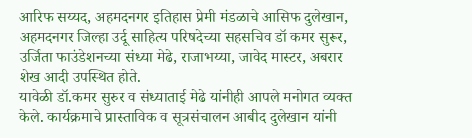आरिफ सय्यद, अहमदनगर इतिहास प्रेमी मंडळाचे आसिफ दुलेखान, अहमदनगर जिल्हा उर्दू साहित्य परिषदेच्या सहसचिव डॉ कमर सुरूर, उर्जिता फाउंडेशनच्या संध्या मेढे, राजाभय्या, जावेद मास्टर, अबरार शेख आदी उपस्थित होते.
यावेळी डॉ.कमर सुरुर व संध्याताई मेढे यांनीही आपले मनोगत व्यक्त केले. कार्यक्रमाचे प्रास्ताविक व सूत्रसंचालन आबीद दुलेखान यांनी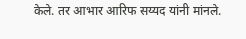केले. तर आभार आरिफ सय्यद यांनी मांनले.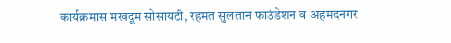कार्यक्रमास मखदूम सोसायटी, रहमत सुलतान फाउंडेशन व अहमदनगर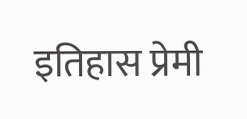इतिहास प्रेमी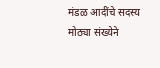मंडळ आदींचे सदस्य मोठ्या संख्येने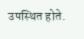उपस्थित होते.